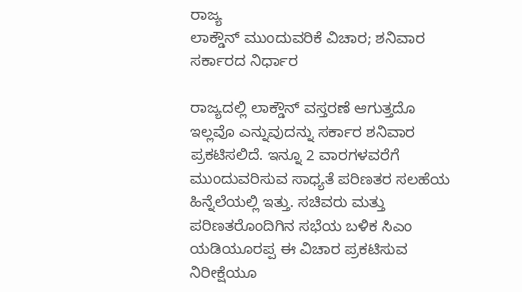ರಾಜ್ಯ
ಲಾಕ್ಡೌನ್ ಮುಂದುವರಿಕೆ ವಿಚಾರ; ಶನಿವಾರ ಸರ್ಕಾರದ ನಿರ್ಧಾರ

ರಾಜ್ಯದಲ್ಲಿ ಲಾಕ್ಡೌನ್ ವಸ್ತರಣೆ ಆಗುತ್ತದೊ ಇಲ್ಲವೊ ಎನ್ನುವುದನ್ನು ಸರ್ಕಾರ ಶನಿವಾರ ಪ್ರಕಟಿಸಲಿದೆ. ಇನ್ನೂ 2 ವಾರಗಳವರೆಗೆ ಮುಂದುವರಿಸುವ ಸಾಧ್ಯತೆ ಪರಿಣತರ ಸಲಹೆಯ ಹಿನ್ನೆಲೆಯಲ್ಲಿ ಇತ್ತು. ಸಚಿವರು ಮತ್ತು ಪರಿಣತರೊಂದಿಗಿನ ಸಭೆಯ ಬಳಿಕ ಸಿಎಂ ಯಡಿಯೂರಪ್ಪ ಈ ವಿಚಾರ ಪ್ರಕಟಿಸುವ ನಿರೀಕ್ಷೆಯೂ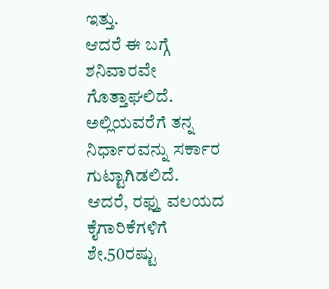ಇತ್ತು.
ಆದರೆ ಈ ಬಗ್ಗೆ ಶನಿವಾರವೇ ಗೊತ್ತಾಘಲಿದೆ. ಅಲ್ಲಿಯವರೆಗೆ ತನ್ನ ನಿರ್ಧಾರವನ್ನು ಸರ್ಕಾರ ಗುಟ್ಟಾಗಿಡಲಿದೆ.
ಆದರೆ, ರಫ್ತು ವಲಯದ ಕೈಗಾರಿಕೆಗಳಿಗೆ ಶೇ.50ರಷ್ಟು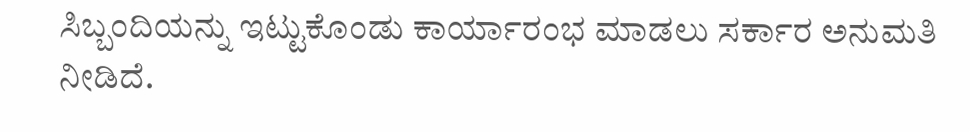ಸಿಬ್ಬಂದಿಯನ್ನು ಇಟ್ಟುಕೊಂಡು ಕಾರ್ಯಾರಂಭ ಮಾಡಲು ಸರ್ಕಾರ ಅನುಮತಿ ನೀಡಿದೆ.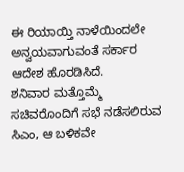ಈ ರಿಯಾಯ್ತಿ ನಾಳೆಯಿಂದಲೇ ಅನ್ವಯವಾಗುವಂತೆ ಸರ್ಕಾರ ಆದೇಶ ಹೊರಡಿಸಿದೆ.
ಶನಿವಾರ ಮತ್ತೊಮ್ಮೆ ಸಚಿವರೊಂದಿಗೆ ಸಭೆ ನಡೆಸಲಿರುವ ಸಿಎಂ, ಆ ಬಳಿಕವೇ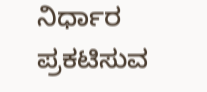ನಿರ್ಧಾರ ಪ್ರಕಟಿಸುವ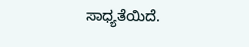ಸಾಧ್ಯತೆಯಿದೆ.